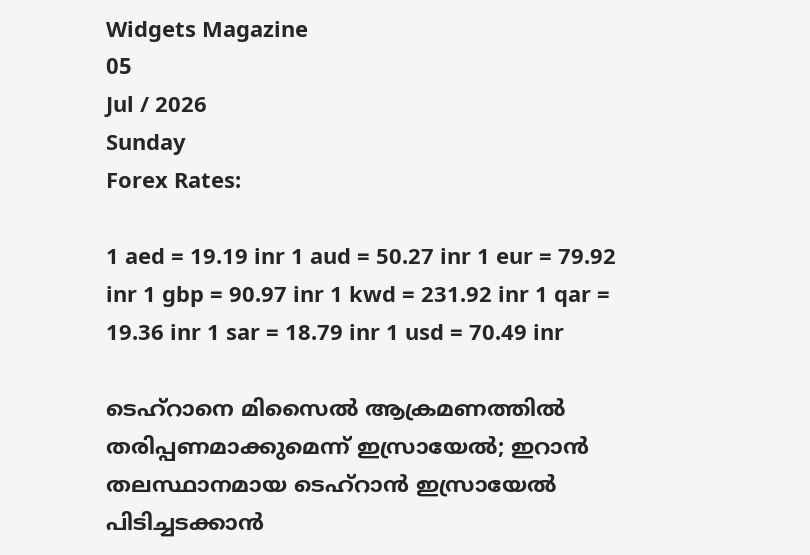Widgets Magazine
05
Jul / 2026
Sunday
Forex Rates:

1 aed = 19.19 inr 1 aud = 50.27 inr 1 eur = 79.92 inr 1 gbp = 90.97 inr 1 kwd = 231.92 inr 1 qar = 19.36 inr 1 sar = 18.79 inr 1 usd = 70.49 inr

ടെഹ്‌റാനെ മിസൈല്‍ ആക്രമണത്തില്‍ തരിപ്പണമാക്കുമെന്ന് ഇസ്രായേൽ; ഇറാന്‍ തലസ്ഥാനമായ ടെഹ്‌റാന്‍ ഇസ്രായേല്‍ പിടിച്ചടക്കാന്‍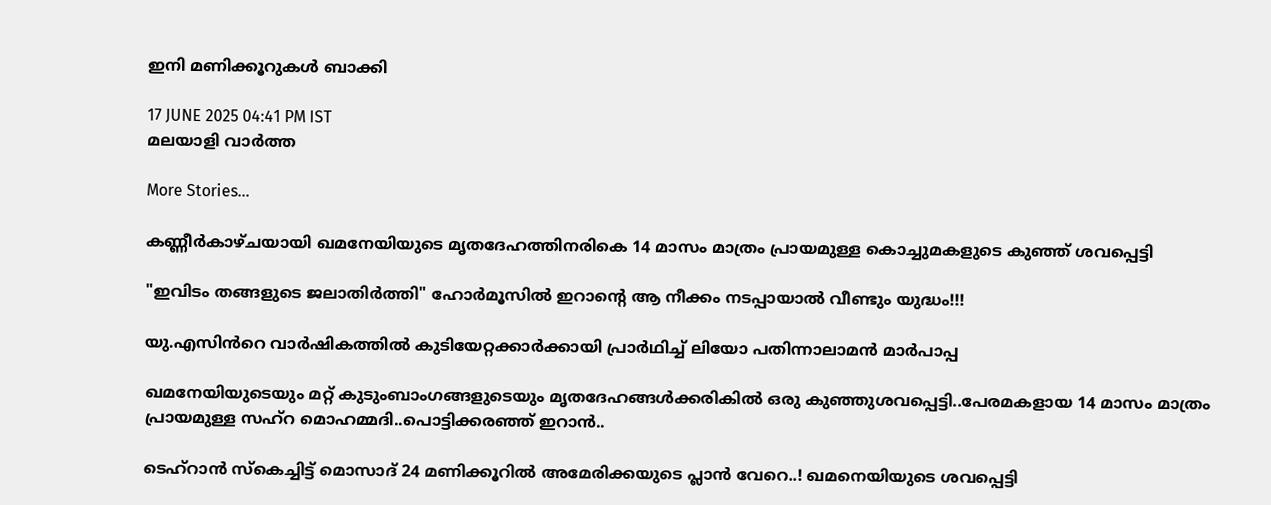ഇനി മണിക്കൂറുകള്‍ ബാക്കി

17 JUNE 2025 04:41 PM IST
മലയാളി വാര്‍ത്ത

More Stories...

കണ്ണീര്‍കാഴ്ചയായി ഖമനേയിയുടെ മൃതദേഹത്തിനരികെ 14 മാസം മാത്രം പ്രായമുള്ള കൊച്ചുമകളുടെ കുഞ്ഞ് ശവപ്പെട്ടി

"ഇവിടം തങ്ങളുടെ ജലാതിർത്തി" ഹോർമൂസിൽ ഇറാന്റെ ആ നീക്കം നടപ്പായാൽ വീണ്ടും യുദ്ധം!!!

യു.എസിൻറെ വാർഷികത്തിൽ കുടിയേറ്റക്കാർക്കായി പ്രാർഥിച്ച് ലിയോ പതിന്നാലാമൻ മാർപാപ്പ

ഖമനേയിയുടെയും മറ്റ് കുടുംബാംഗങ്ങളുടെയും മൃതദേഹങ്ങൾക്കരികിൽ ഒരു കുഞ്ഞുശവപ്പെട്ടി..പേരമകളായ 14 മാസം മാത്രം പ്രായമുള്ള സഹ്റ മൊഹമ്മദി..പൊട്ടിക്കരഞ്ഞ് ഇറാൻ..

ടെഹ്‌റാൻ സ്കെച്ചിട്ട് മൊസാദ് 24 മണിക്കൂറിൽ അമേരിക്കയുടെ പ്ലാൻ വേറെ..! ഖമനെയിയുടെ ശവപ്പെട്ടി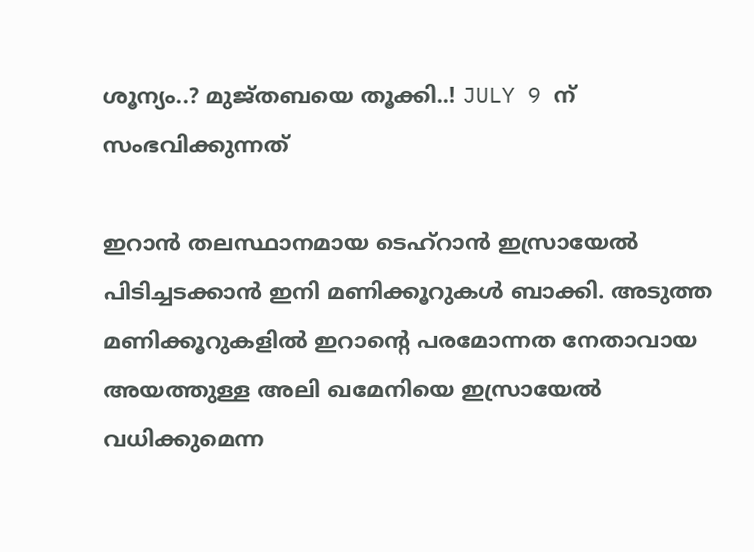ശൂന്യം..? മുജ്തബയെ തൂക്കി..! JULY 9 ന് സംഭവിക്കുന്നത്

ഇറാന്‍ തലസ്ഥാനമായ ടെഹ്‌റാന്‍ ഇസ്രായേല്‍ പിടിച്ചടക്കാന്‍ ഇനി മണിക്കൂറുകള്‍ ബാക്കി. അടുത്ത മണിക്കൂറുകളില്‍ ഇറാന്റെ പരമോന്നത നേതാവായ അയത്തുള്ള അലി ഖമേനിയെ ഇസ്രായേല്‍ വധിക്കുമെന്ന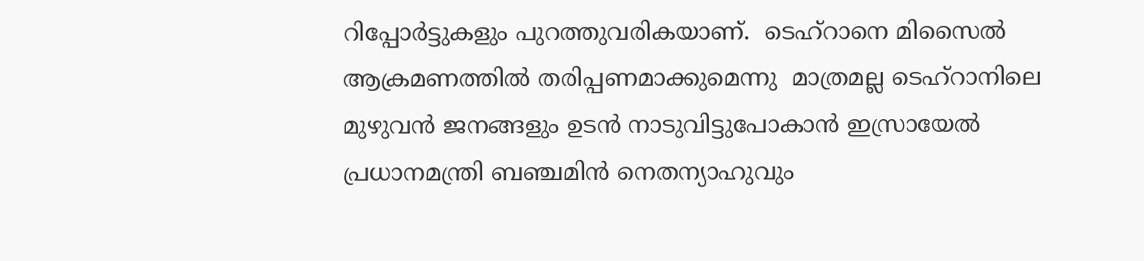റിപ്പോര്‍ട്ടുകളും പുറത്തുവരികയാണ്.  ടെഹ്‌റാനെ മിസൈല്‍ ആക്രമണത്തില്‍ തരിപ്പണമാക്കുമെന്നു  മാത്രമല്ല ടെഹ്‌റാനിലെ മുഴുവന്‍ ജനങ്ങളും ഉടന്‍ നാടുവിട്ടുപോകാന്‍ ഇസ്രായേല്‍ പ്രധാനമന്ത്രി ബഞ്ചമിന്‍ നെതന്യാഹുവും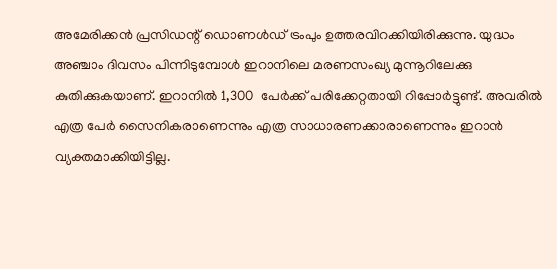അമേരിക്കന്‍ പ്രസിഡന്റ് ഡൊണള്‍ഡ് ട്രംപും ഉത്തരവിറക്കിയിരിക്കുന്നു. യുദ്ധം അഞ്ചാം ദിവസം പിന്നിടുമ്പോള്‍ ഇറാനിലെ മരണസംഖ്യ മുന്നൂറിലേക്കു കുതിക്കുകയാണ്. ഇറാനില്‍ 1,300  പേര്‍ക്ക് പരിക്കേറ്റതായി റിപ്പോര്‍ട്ടുണ്ട്. അവരില്‍ എത്ര പേര്‍ സൈനികരാണെന്നും എത്ര സാധാരണക്കാരാണെന്നും ഇറാന്‍ വ്യക്തമാക്കിയിട്ടില്ല.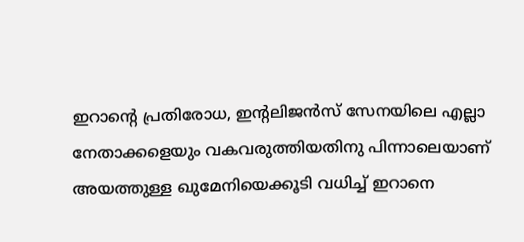ഇറാന്റെ പ്രതിരോധ, ഇന്റലിജന്‍സ് സേനയിലെ എല്ലാ നേതാക്കളെയും വകവരുത്തിയതിനു പിന്നാലെയാണ് അയത്തുള്ള ഖുമേനിയെക്കൂടി വധിച്ച് ഇറാനെ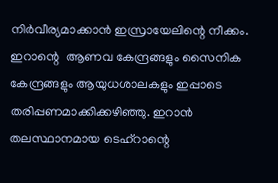നിര്‍വീര്യമാക്കാന്‍ ഇസ്രായേലിന്റെ നീക്കം. ഇറാന്റെ  ആണവ കേന്ദ്രങ്ങളും സൈനിക കേന്ദ്രങ്ങളും ആയുധശാലകളും ഇപ്പാടെ തരിപ്പണമാക്കിക്കഴിഞ്ഞു. ഇറാന്‍ തലസ്ഥാനമായ ടെഹ്‌റാന്റെ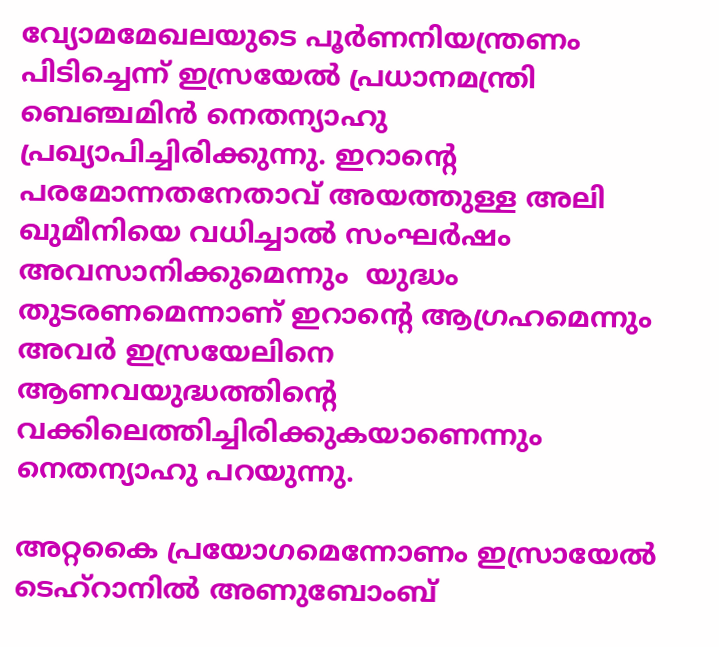വ്യോമമേഖലയുടെ പൂര്‍ണനിയന്ത്രണം പിടിച്ചെന്ന് ഇസ്രയേല്‍ പ്രധാനമന്ത്രി ബെഞ്ചമിന്‍ നെതന്യാഹു പ്രഖ്യാപിച്ചിരിക്കുന്നു. ഇറാന്റെ പരമോന്നതനേതാവ് അയത്തുള്ള അലി ഖുമീനിയെ വധിച്ചാല്‍ സംഘര്‍ഷം അവസാനിക്കുമെന്നും  യുദ്ധം തുടരണമെന്നാണ് ഇറാന്റെ ആഗ്രഹമെന്നും  അവര്‍ ഇസ്രയേലിനെ ആണവയുദ്ധത്തിന്റെ വക്കിലെത്തിച്ചിരിക്കുകയാണെന്നും നെതന്യാഹു പറയുന്നു.

അറ്റകൈ പ്രയോഗമെന്നോണം ഇസ്രായേല്‍ ടെഹ്‌റാനില്‍ അണുബോംബ്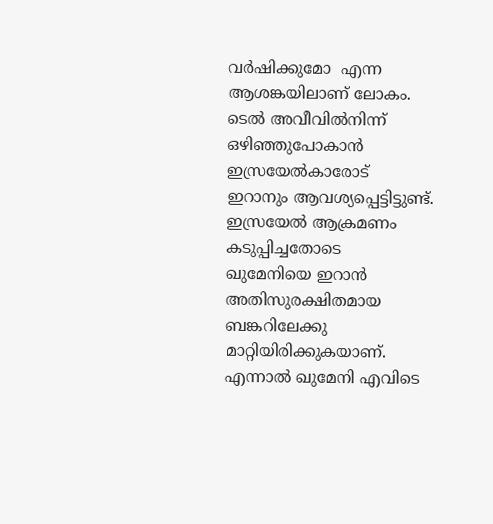വര്‍ഷിക്കുമോ  എന്ന ആശങ്കയിലാണ് ലോകം.  ടെല്‍ അവീവില്‍നിന്ന് ഒഴിഞ്ഞുപോകാന്‍ ഇസ്രയേല്‍കാരോട് ഇറാനും ആവശ്യപ്പെട്ടിട്ടുണ്ട്. ഇസ്രയേല്‍ ആക്രമണം കടുപ്പിച്ചതോടെ  ഖുമേനിയെ ഇറാന്‍ അതിസുരക്ഷിതമായ  ബങ്കറിലേക്കു മാറ്റിയിരിക്കുകയാണ്. എന്നാല്‍ ഖുമേനി എവിടെ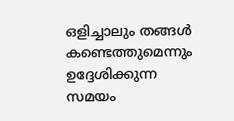ഒളിച്ചാലും തങ്ങള്‍ കണ്ടെത്തുമെന്നും ഉദ്ദേശിക്കുന്ന സമയം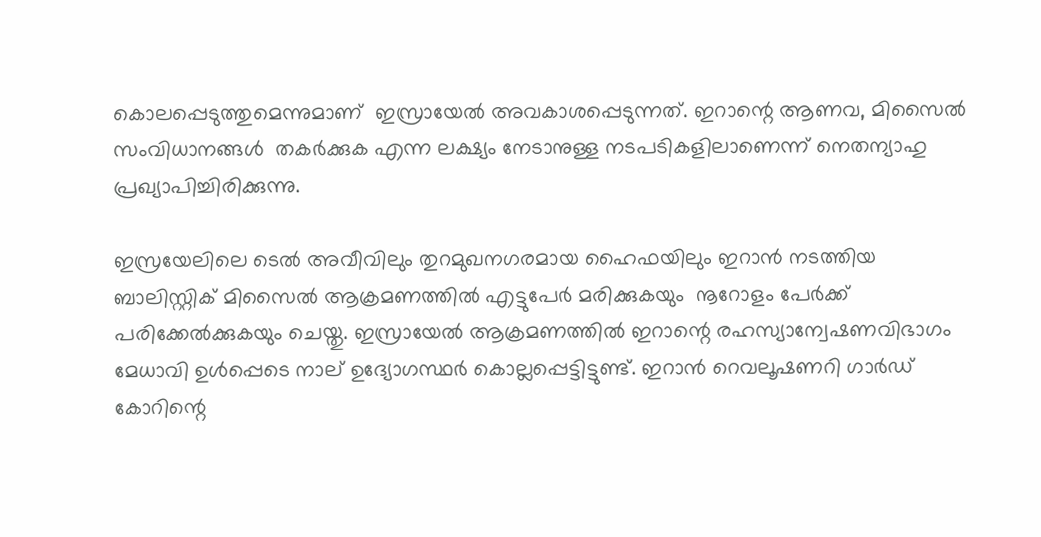കൊലപ്പെടുത്തുമെന്നുമാണ്  ഇസ്രായേല്‍ അവകാശപ്പെടുന്നത്. ഇറാന്റെ ആണവ, മിസൈല്‍ സംവിധാനങ്ങള്‍  തകര്‍ക്കുക എന്ന ലക്ഷ്യം നേടാനുള്ള നടപടികളിലാണെന്ന് നെതന്യാഹു പ്രഖ്യാപിച്ചിരിക്കുന്നു.

ഇസ്രയേലിലെ ടെല്‍ അവീവിലും തുറമുഖനഗരമായ ഹൈഫയിലും ഇറാന്‍ നടത്തിയ ബാലിസ്റ്റിക് മിസൈല്‍ ആക്രമണത്തില്‍ എട്ടുപേര്‍ മരിക്കുകയും  നൂറോളം പേര്‍ക്ക് പരിക്കേല്‍ക്കുകയും ചെയ്തു. ഇസ്രായേല്‍ ആക്രമണത്തില്‍ ഇറാന്റെ രഹസ്യാന്വേഷണവിഭാഗം മേധാവി ഉള്‍പ്പെടെ നാല് ഉദ്യോഗസ്ഥര്‍ കൊല്ലപ്പെട്ടിട്ടുണ്ട്. ഇറാന്‍ റെവലൂഷണറി ഗാര്‍ഡ് കോറിന്റെ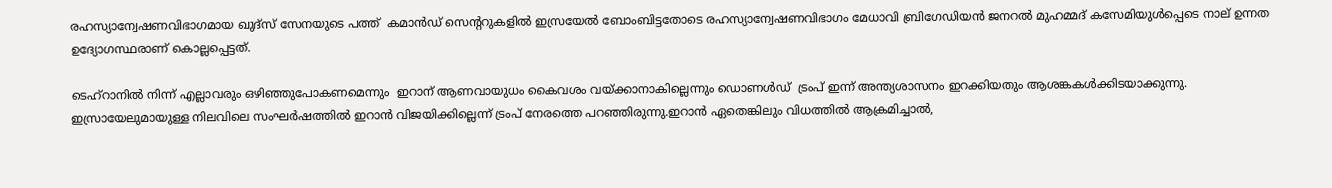രഹസ്യാന്വേഷണവിഭാഗമായ ഖുദ്സ് സേനയുടെ പത്ത്  കമാന്‍ഡ് സെന്ററുകളില്‍ ഇസ്രയേല്‍ ബോംബിട്ടതോടെ രഹസ്യാന്വേഷണവിഭാഗം മേധാവി ബ്രിഗേഡിയന്‍ ജനറല്‍ മുഹമ്മദ് കസേമിയുള്‍പ്പെടെ നാല് ഉന്നത ഉദ്യോഗസ്ഥരാണ് കൊല്ലപ്പെട്ടത്.

ടെഹ്‌റാനില്‍ നിന്ന് എല്ലാവരും ഒഴിഞ്ഞുപോകണമെന്നും  ഇറാന് ആണവായുധം കൈവശം വയ്ക്കാനാകില്ലെന്നും ഡൊണള്‍ഡ്  ട്രംപ് ഇന്ന് അന്ത്യശാസനം ഇറക്കിയതും ആശങ്കകള്‍ക്കിടയാക്കുന്നു. ഇസ്രായേലുമായുള്ള നിലവിലെ സംഘര്‍ഷത്തില്‍ ഇറാന്‍ വിജയിക്കില്ലെന്ന് ട്രംപ് നേരത്തെ പറഞ്ഞിരുന്നു.ഇറാന്‍ ഏതെങ്കിലും വിധത്തില്‍ ആക്രമിച്ചാല്‍,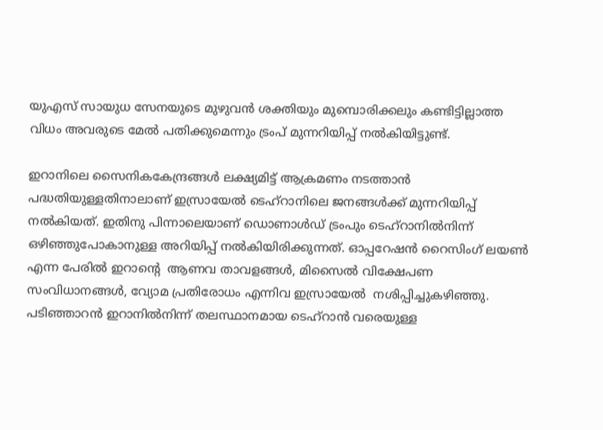യുഎസ് സായുധ സേനയുടെ മുഴുവന്‍ ശക്തിയും മുമ്പൊരിക്കലും കണ്ടിട്ടില്ലാത്ത വിധം അവരുടെ മേല്‍ പതിക്കുമെന്നും ട്രംപ് മുന്നറിയിപ്പ് നല്‍കിയിട്ടുണ്ട്.

ഇറാനിലെ സൈനികകേന്ദ്രങ്ങള്‍ ലക്ഷ്യമിട്ട് ആക്രമണം നടത്താന്‍ പദ്ധതിയുള്ളതിനാലാണ് ഇസ്രായേല്‍ ടെഹ്റാനിലെ ജനങ്ങള്‍ക്ക് മുന്നറിയിപ്പ് നല്‍കിയത്. ഇതിനു പിന്നാലെയാണ് ഡൊണാള്‍ഡ് ട്രംപും ടെഹ്റാനില്‍നിന്ന് ഒഴിഞ്ഞുപോകാനുള്ള അറിയിപ്പ് നല്‍കിയിരിക്കുന്നത്. ഓപ്പറേഷന്‍ റൈസിംഗ് ലയണ്‍ എന്ന പേരില്‍ ഇറാന്റെ  ആണവ താവളങ്ങള്‍, മിസൈല്‍ വിക്ഷേപണ സംവിധാനങ്ങള്‍, വ്യോമ പ്രതിരോധം എന്നിവ ഇസ്രായേല്‍  നശിപ്പിച്ചുകഴിഞ്ഞു.  പടിഞ്ഞാറന്‍ ഇറാനില്‍നിന്ന് തലസ്ഥാനമായ ടെഹ്റാന്‍ വരെയുള്ള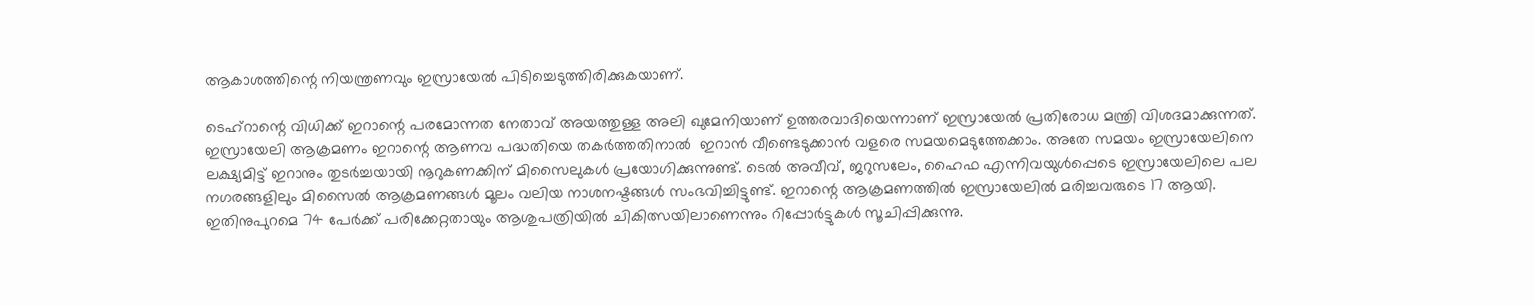ആകാശത്തിന്റെ നിയന്ത്രണവും ഇസ്രായേല്‍ പിടിച്ചെടുത്തിരിക്കുകയാണ്.

ടെഹ്‌റാന്റെ വിധിക്ക് ഇറാന്റെ പരമോന്നത നേതാവ് അയത്തുള്ള അലി ഖുമേനിയാണ് ഉത്തരവാദിയെന്നാണ് ഇസ്രായേല്‍ പ്രതിരോധ മന്ത്രി വിശദമാക്കുന്നത്. ഇസ്രായേലി ആക്രമണം ഇറാന്റെ ആണവ പദ്ധതിയെ തകര്‍ത്തതിനാല്‍  ഇറാന്‍ വീണ്ടെടുക്കാന്‍ വളരെ സമയമെടുത്തേക്കാം. അതേ സമയം ഇസ്രായേലിനെ ലക്ഷ്യമിട്ട് ഇറാനും തുടര്‍ച്ചയായി നൂറുകണക്കിന് മിസൈലുകള്‍ പ്രയോഗിക്കുന്നുണ്ട്. ടെല്‍ അവീവ്, ജറുസലേം, ഹൈഫ എന്നിവയുള്‍പ്പെടെ ഇസ്രായേലിലെ പല നഗരങ്ങളിലും മിസൈല്‍ ആക്രമണങ്ങള്‍ മൂലം വലിയ നാശനഷ്ടങ്ങള്‍ സംഭവിച്ചിട്ടുണ്ട്. ഇറാന്റെ ആക്രമണത്തില്‍ ഇസ്രായേലില്‍ മരിച്ചവരുടെ 17 ആയി. ഇതിനുപുറമെ 74 പേര്‍ക്ക് പരിക്കേറ്റതായും ആശുപത്രിയില്‍ ചികിത്സയിലാണെന്നും റിപ്പോര്‍ട്ടുകള്‍ സൂചിപ്പിക്കുന്നു.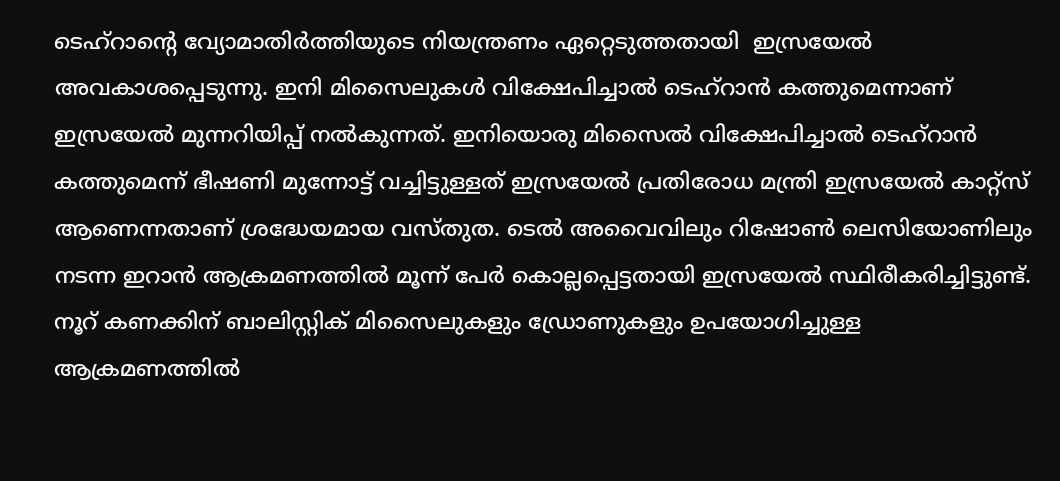ടെഹ്‌റാന്റെ വ്യോമാതിര്‍ത്തിയുടെ നിയന്ത്രണം ഏറ്റെടുത്തതായി  ഇസ്രയേല്‍ അവകാശപ്പെടുന്നു. ഇനി മിസൈലുകള്‍ വിക്ഷേപിച്ചാല്‍ ടെഹ്‌റാന്‍ കത്തുമെന്നാണ് ഇസ്രയേല്‍ മുന്നറിയിപ്പ് നല്‍കുന്നത്. ഇനിയൊരു മിസൈല്‍ വിക്ഷേപിച്ചാല്‍ ടെഹ്‌റാന്‍ കത്തുമെന്ന് ഭീഷണി മുന്നോട്ട് വച്ചിട്ടുള്ളത് ഇസ്രയേല്‍ പ്രതിരോധ മന്ത്രി ഇസ്രയേല്‍ കാറ്റ്‌സ് ആണെന്നതാണ് ശ്രദ്ധേയമായ വസ്തുത. ടെല്‍ അവൈവിലും റിഷോണ്‍ ലെസിയോണിലും നടന്ന ഇറാന്‍ ആക്രമണത്തില്‍ മൂന്ന് പേര്‍ കൊല്ലപ്പെട്ടതായി ഇസ്രയേല്‍ സ്ഥിരീകരിച്ചിട്ടുണ്ട്. നൂറ് കണക്കിന് ബാലിസ്റ്റിക് മിസൈലുകളും ഡ്രോണുകളും ഉപയോഗിച്ചുള്ള ആക്രമണത്തില്‍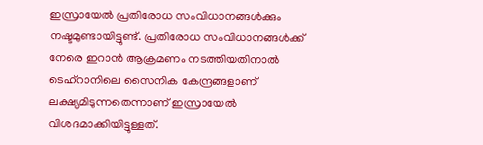ഇസ്രായേല്‍ പ്രതിരോധ സംവിധാനങ്ങള്‍ക്കും നഷ്ടമുണ്ടായിട്ടുണ്ട്. പ്രതിരോധ സംവിധാനങ്ങള്‍ക്ക് നേരെ ഇറാന്‍ ആക്രമണം നടത്തിയതിനാല്‍ ടെഹ്‌റാനിലെ സൈനിക കേന്ദ്രങ്ങളാണ് ലക്ഷ്യമിടുന്നതെന്നാണ് ഇസ്രായേല്‍ വിശദമാക്കിയിട്ടുള്ളത്.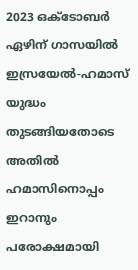2023 ഒക്ടോബര്‍ ഏഴിന് ഗാസയില്‍ ഇസ്രയേല്‍-ഹമാസ് യുദ്ധം തുടങ്ങിയതോടെ അതില്‍ ഹമാസിനൊപ്പം  ഇറാനും പരോക്ഷമായി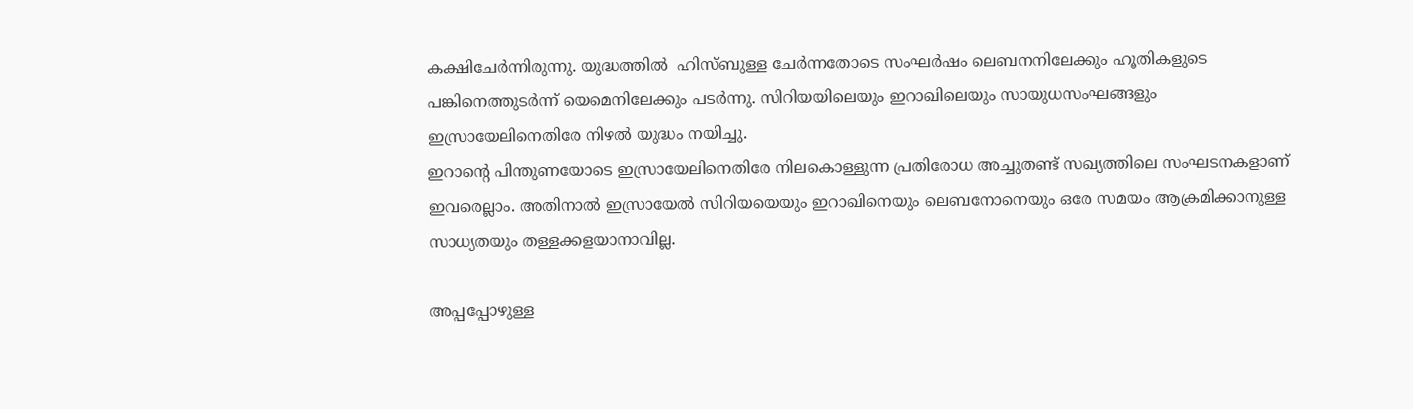കക്ഷിചേര്‍ന്നിരുന്നു. യുദ്ധത്തില്‍  ഹിസ്ബുള്ള ചേര്‍ന്നതോടെ സംഘര്‍ഷം ലെബനനിലേക്കും ഹൂതികളുടെ പങ്കിനെത്തുടര്‍ന്ന് യെമെനിലേക്കും പടര്‍ന്നു. സിറിയയിലെയും ഇറാഖിലെയും സായുധസംഘങ്ങളും ഇസ്രായേലിനെതിരേ നിഴല്‍ യുദ്ധം നയിച്ചു.
ഇറാന്റെ പിന്തുണയോടെ ഇസ്രായേലിനെതിരേ നിലകൊള്ളുന്ന പ്രതിരോധ അച്ചുതണ്ട് സഖ്യത്തിലെ സംഘടനകളാണ് ഇവരെല്ലാം. അതിനാല്‍ ഇസ്രായേല്‍ സിറിയയെയും ഇറാഖിനെയും ലെബനോനെയും ഒരേ സമയം ആക്രമിക്കാനുള്ള സാധ്യതയും തള്ളക്കളയാനാവില്ല.

അപ്പപ്പോഴുള്ള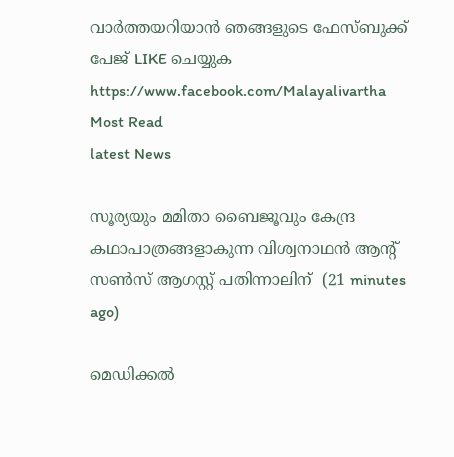വാര്‍ത്തയറിയാന്‍ ഞങ്ങളുടെ ഫേസ്‌ബുക്ക്‌ പേജ് LIKE ചെയ്യുക
https://www.facebook.com/Malayalivartha
Most Read
latest News

സൂര്യയും മമിതാ ബൈജൂവും കേന്ദ്ര കഥാപാത്രങ്ങളാകുന്ന വിശ്വനാഥന്‍ ആന്റ് സണ്‍സ് ആഗസ്റ്റ് പതിന്നാലിന്  (21 minutes ago)

മെഡിക്കല്‍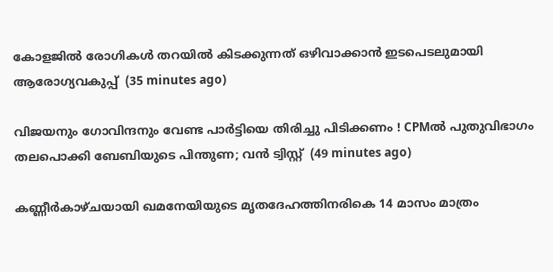കോളജില്‍ രോഗികള്‍ തറയില്‍ കിടക്കുന്നത് ഒഴിവാക്കാന്‍ ഇടപെടലുമായി ആരോഗ്യവകുപ്പ്  (35 minutes ago)

വിജയനും ഗോവിന്ദനും വേണ്ട പാര്‍ട്ടിയെ തിരിച്ചു പിടിക്കണം ! CPMല്‍ പുതുവിഭാഗം തലപൊക്കി ബേബിയുടെ പിന്തുണ; വന്‍ ട്വിസ്റ്റ്  (49 minutes ago)

കണ്ണീര്‍കാഴ്ചയായി ഖമനേയിയുടെ മൃതദേഹത്തിനരികെ 14 മാസം മാത്രം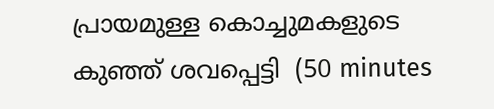പ്രായമുള്ള കൊച്ചുമകളുടെ കുഞ്ഞ് ശവപ്പെട്ടി  (50 minutes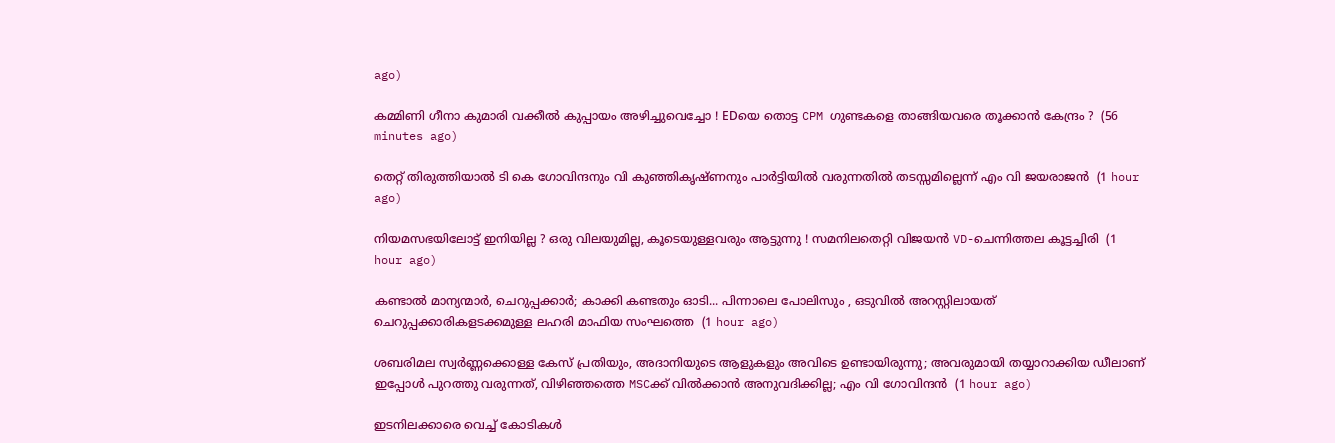ago)

കമ്മിണി ഗീനാ കുമാരി വക്കീല്‍ കുപ്പായം അഴിച്ചുവെച്ചോ ! EDയെ തൊട്ട CPM ഗുണ്ടകളെ താങ്ങിയവരെ തൂക്കാന്‍ കേന്ദ്രം ?  (56 minutes ago)

തെറ്റ് തിരുത്തിയാല്‍ ടി കെ ഗോവിന്ദനും വി കുഞ്ഞികൃഷ്ണനും പാര്‍ട്ടിയില്‍ വരുന്നതില്‍ തടസ്സമില്ലെന്ന് എം വി ജയരാജന്‍  (1 hour ago)

നിയമസഭയിലോട്ട് ഇനിയില്ല ? ഒരു വിലയുമില്ല, കൂടെയുള്ളവരും ആട്ടുന്നു ! സമനിലതെറ്റി വിജയന്‍ VD-ചെന്നിത്തല കൂട്ടച്ചിരി  (1 hour ago)

കണ്ടാൽ മാന്യന്മാർ, ചെറുപ്പക്കാർ; കാക്കി കണ്ടതും ഓടി... പിന്നാലെ പോലിസും , ഒടുവിൽ അറസ്റ്റിലായത് ചെറുപ്പക്കാരികളടക്കമുള്ള ലഹരി മാഫിയ സംഘത്തെ  (1 hour ago)

ശബരിമല സ്വർണ്ണക്കൊള്ള കേസ് പ്രതിയും, അദാനിയുടെ ആളുകളും അവിടെ ഉണ്ടായിരുന്നു; അവരുമായി തയ്യാറാക്കിയ ഡീലാണ് ഇപ്പോൾ പുറത്തു വരുന്നത്, വിഴിഞ്ഞത്തെ MSCക്ക് വിൽക്കാൻ അനുവദിക്കില്ല; എം വി ഗോവിന്ദൻ  (1 hour ago)

ഇടനിലക്കാരെ വെച്ച് കോടികൾ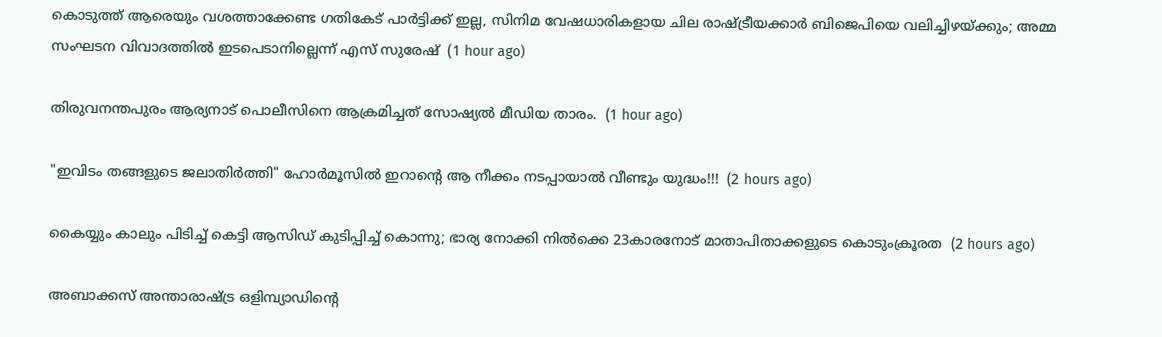കൊടുത്ത് ആരെയും വശത്താക്കേണ്ട ഗതികേട് പാർട്ടിക്ക് ഇല്ല, സിനിമ വേഷധാരികളായ ചില രാഷ്ട്രീയക്കാർ ബിജെപിയെ വലിച്ചിഴയ്ക്കും; അമ്മ സംഘടന വിവാദത്തിൽ ഇടപെടാനില്ലെന്ന് എസ് സുരേഷ്  (1 hour ago)

തിരുവനന്തപുരം ആര്യനാട് പൊലീസിനെ ആക്രമിച്ചത് സോഷ്യൽ മീഡിയ താരം.  (1 hour ago)

"ഇവിടം തങ്ങളുടെ ജലാതിർത്തി" ഹോർമൂസിൽ ഇറാന്റെ ആ നീക്കം നടപ്പായാൽ വീണ്ടും യുദ്ധം!!!  (2 hours ago)

കൈയ്യും കാലും പിടിച്ച് കെട്ടി ആസിഡ് കുടിപ്പിച്ച് കൊന്നു; ഭാര്യ നോക്കി നിൽക്കെ 23കാരനോട് മാതാപിതാക്കളുടെ കൊടുംക്രൂരത  (2 hours ago)

അബാക്കസ് അന്താരാഷ്ട്ര ഒളിമ്പ്യാഡിന്റെ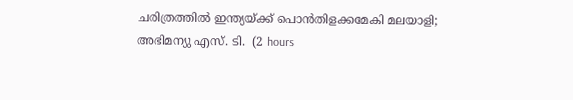ചരിത്രത്തിൽ ഇന്ത്യയ്ക്ക് പൊൻതിളക്കമേകി മലയാളി; അഭിമന്യു എസ്. ടി.  (2 hours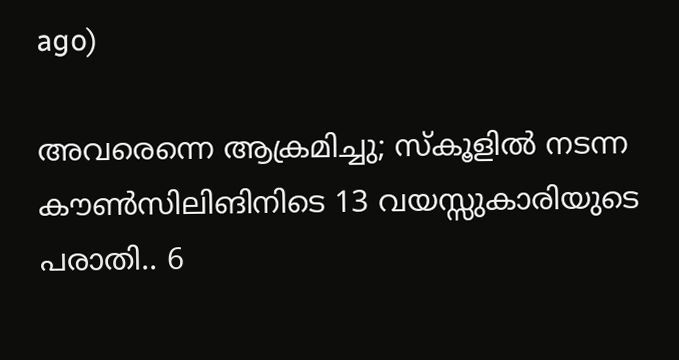ago)

അവരെന്നെ ആക്രമിച്ചു; സ്കൂളിൽ നടന്ന കൗൺസിലിങിനിടെ 13 വയസ്സുകാരിയുടെ പരാതി.. 6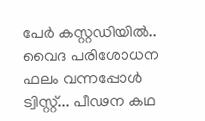പേർ കസ്റ്റഡിയിൽ.. വൈദ പരിശോധന ഫലം വന്നപ്പോൾ ട്വിസ്റ്റ്... പീഢന കഥ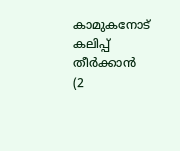കാമുകനോട് കലിപ്പ് തീർക്കാൻ  (2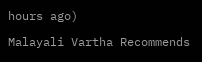hours ago)

Malayali Vartha Recommends